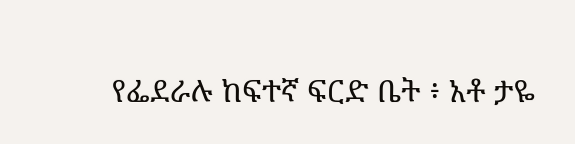የፌደራሉ ከፍተኛ ፍርድ ቤት ፥ አቶ ታዬ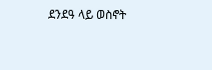ደንደዓ ላይ ወስኖት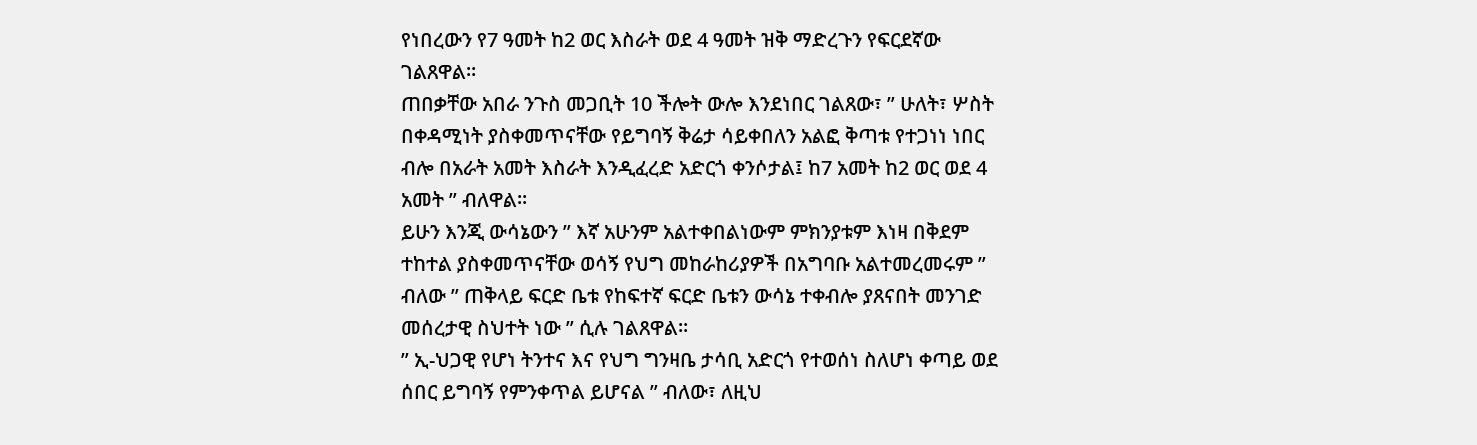የነበረውን የ7 ዓመት ከ2 ወር እስራት ወደ 4 ዓመት ዝቅ ማድረጉን የፍርደኛው ገልጸዋል።
ጠበቃቸው አበራ ንጉስ መጋቢት 10 ችሎት ውሎ እንደነበር ገልጸው፣ ” ሁለት፣ ሦስት በቀዳሚነት ያስቀመጥናቸው የይግባኝ ቅሬታ ሳይቀበለን አልፎ ቅጣቱ የተጋነነ ነበር ብሎ በአራት አመት እስራት እንዲፈረድ አድርጎ ቀንሶታል፤ ከ7 አመት ከ2 ወር ወደ 4 አመት ” ብለዋል።
ይሁን እንጂ ውሳኔውን ” እኛ አሁንም አልተቀበልነውም ምክንያቱም እነዛ በቅደም ተከተል ያስቀመጥናቸው ወሳኝ የህግ መከራከሪያዎች በአግባቡ አልተመረመሩም ” ብለው ” ጠቅላይ ፍርድ ቤቱ የከፍተኛ ፍርድ ቤቱን ውሳኔ ተቀብሎ ያጸናበት መንገድ መሰረታዊ ስህተት ነው ” ሲሉ ገልጸዋል።
” ኢ-ህጋዊ የሆነ ትንተና እና የህግ ግንዛቤ ታሳቢ አድርጎ የተወሰነ ስለሆነ ቀጣይ ወደ ሰበር ይግባኝ የምንቀጥል ይሆናል ” ብለው፣ ለዚህ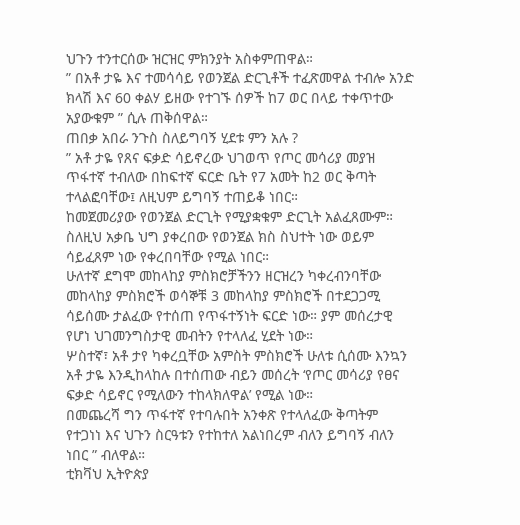ህጉን ተንተርሰው ዝርዝር ምክንያት አስቀምጠዋል።
” በአቶ ታዬ እና ተመሳሳይ የወንጀል ድርጊቶች ተፈጽመዋል ተብሎ አንድ ክላሽ እና 60 ቀልሃ ይዘው የተገኙ ሰዎች ከ7 ወር በላይ ተቀጥተው አያውቁም ” ሲሉ ጠቅሰዋል።
ጠበቃ አበራ ንጉስ ስለይግባኝ ሂደቱ ምን አሉ ?
” አቶ ታዬ የጸና ፍቃድ ሳይኖረው ህገወጥ የጦር መሳሪያ መያዝ ጥፋተኛ ተብለው በከፍተኛ ፍርድ ቤት የ7 አመት ከ2 ወር ቅጣት ተላልፎባቸው፤ ለዚህም ይግባኝ ተጠይቆ ነበር።
ከመጀመሪያው የወንጀል ድርጊት የሚያቋቁም ድርጊት አልፈጸሙም። ስለዚህ አቃቤ ህግ ያቀረበው የወንጀል ክስ ስህተት ነው ወይም ሳይፈጸም ነው የቀረበባቸው የሚል ነበር።
ሁለተኛ ደግሞ መከላከያ ምስክሮቻችንን ዘርዝረን ካቀረብንባቸው መከላከያ ምስክሮች ወሳኞቹ 3 መከላከያ ምስክሮች በተደጋጋሚ ሳይሰሙ ታልፈው የተሰጠ የጥፋተኝነት ፍርድ ነው። ያም መሰረታዊ የሆነ ህገመንግስታዊ መብትን የተላለፈ ሂደት ነው።
ሦስተኛ፣ አቶ ታየ ካቀረቧቸው አምስት ምስክሮች ሁለቱ ሲሰሙ እንኳን አቶ ታዬ እንዲከላከሉ በተሰጠው ብይን መሰረት ‘የጦር መሳሪያ የፀና ፍቃድ ሳይኖር የሚለውን ተከላክለዋል’ የሚል ነው።
በመጨረሻ ግን ጥፋተኛ የተባሉበት አንቀጽ የተላለፈው ቅጣትም የተጋነነ እና ህጉን ስርዓቱን የተከተለ አልነበረም ብለን ይግባኝ ብለን ነበር ” ብለዋል።
ቲክቫህ ኢትዮጵያ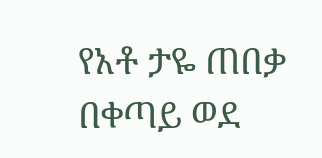የአቶ ታዬ ጠበቃ በቀጣይ ወደ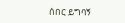ሰበር ይግባኝ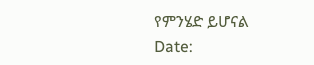የምንሄድ ይሆናል
Date: